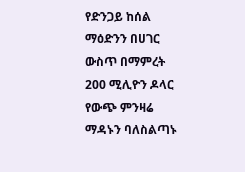የድንጋይ ከሰል ማዕድንን በሀገር ውስጥ በማምረት 200 ሚሊዮን ዶላር የውጭ ምንዛሬ ማዳኑን ባለስልጣኑ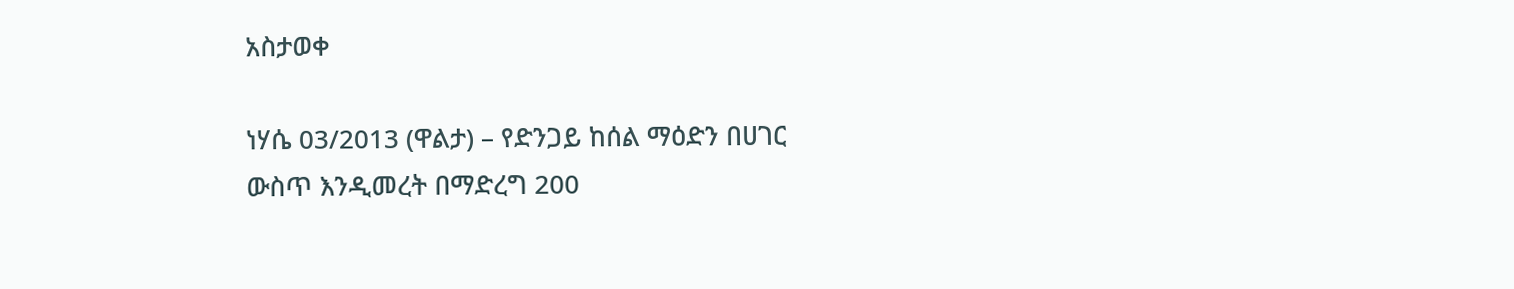አስታወቀ

ነሃሴ 03/2013 (ዋልታ) – የድንጋይ ከሰል ማዕድን በሀገር ውስጥ እንዲመረት በማድረግ 200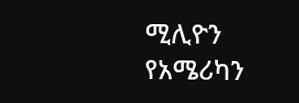ሚሊዮን የአሜሪካን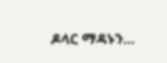ዶላር ማዳኑን…